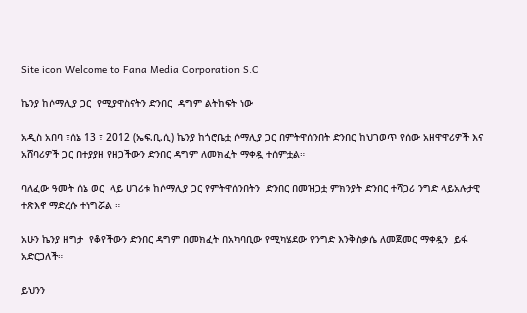Site icon Welcome to Fana Media Corporation S.C

ኬንያ ከሶማሊያ ጋር  የሚያዋስናትን ድንበር  ዳግም ልትከፍት ነው

አዲስ አበባ ፣ሰኔ 13 ፣ 2012 (ኤፍ.ቢ.ሲ) ኬንያ ከጎሮቤቷ ሶማሊያ ጋር በምትዋሰንበት ድንበር ከህገወጥ የሰው አዘዋዋሪዎች እና አሸባሪዎች ጋር በተያያዘ የዘጋችውን ድንበር ዳግም ለመክፈት ማቀዷ ተሰምቷል።

ባለፈው ዓመት ሰኔ ወር  ላይ ሀገሪቱ ከሶማሊያ ጋር የምትዋሰንበትን  ድንበር በመዝጋቷ ምክንያት ድንበር ተሻጋሪ ንግድ ላይአሉታዊ ተጽእኖ ማድረሱ ተነግሯል ።

አሁን ኬንያ ዘግታ  የቆየችውን ድንበር ዳግም በመክፈት በአካባቢው የሚካሄደው የንግድ እንቅስቃሴ ለመጀመር ማቀዷን  ይፋ አድርጋለች።

ይህንን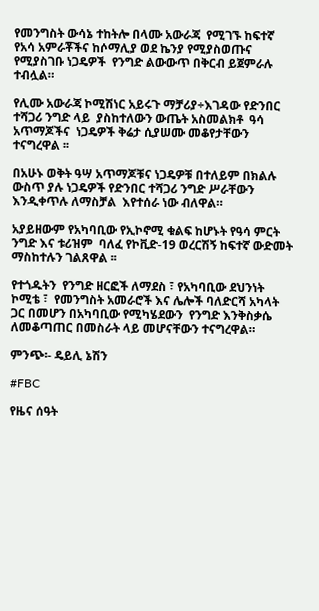የመንግስት ውሳኔ ተከትሎ በላሙ አውራጃ  የሚገኙ ከፍተኛ የአሳ አምራቾችና ከሶማሊያ ወደ ኬንያ የሚያስወጡና የሚያስገቡ ነጋዴዎች  የንግድ ልውውጥ በቅርብ ይጀምራሉ ተብሏል።

የሊሙ አውራጃ ኮሚሽነር አይሩጉ ማቻሪያ÷እገዳው የድንበር ተሻጋሪ ንግድ ላይ  ያስከተለውን ውጤት አስመልክቶ  ዓሳ አጥማጆችና  ነጋዴዎች ቅሬታ ሲያሠሙ መቆየታቸውን ተናግረዋል ፡፡

በአሁኑ ወቅት ዓሣ አጥማጆቹና ነጋዴዎቹ በተለይም በክልሉ ውስጥ ያሉ ነጋዴዎች የድንበር ተሻጋሪ ንግድ ሥራቸውን እንዲቀጥሉ ለማስቻል  እየተሰራ ነው ብለዋል።

አያይዘውም የአካባቢው የኢኮኖሚ ቁልፍ ከሆኑት የዓሳ ምርት ንግድ እና ቱሪዝም  ባለፈ የኮቪድ-19 ወረርሽኝ ከፍተኛ ውድመት ማስከተሉን ገልጸዋል ፡፡

የተጎዱትን  የንግድ ዘርፎች ለማደስ ፣ የአካባቢው ደህንነት ኮሚቴ ፣  የመንግስት አመራሮች እና ሌሎች ባለድርሻ አካላት ጋር በመሆን በአካባቢው የሚካሄደውን  የንግድ እንቅስቃሴ  ለመቆጣጠር በመስራት ላይ መሆናቸውን ተናግረዋል።

ምንጭ፡- ዴይሊ ኔሽን

#FBC

የዜና ሰዓት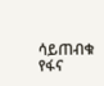ሳይጠብቁ የፋና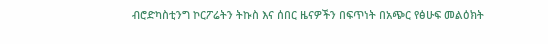ብሮድካስቲንግ ኮርፖሬትን ትኩስ እና ሰበር ዜናዎችን በፍጥነት በአጭር የፅሁፍ መልዕክት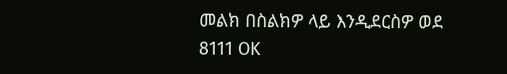መልክ በስልክዎ ላይ እንዲደርስዎ ወደ 8111 OK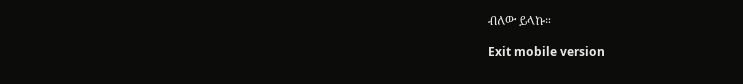ብለው ይላኩ።

Exit mobile version